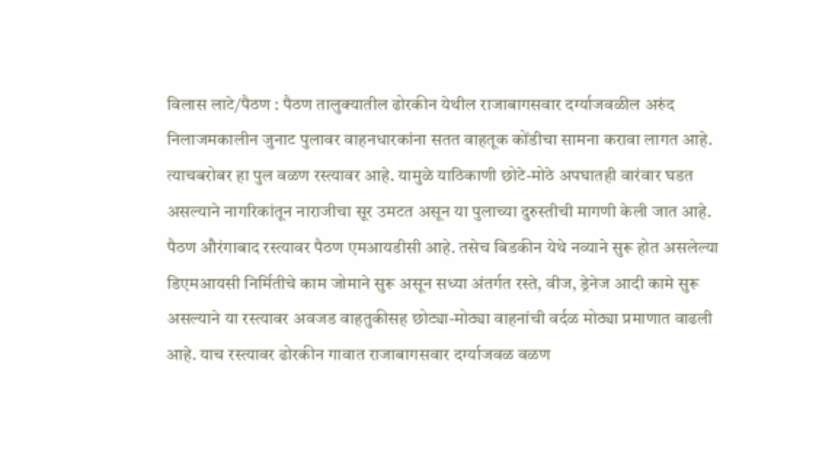विलास लाटे/पैठण : पैठण तालुक्यातील ढोरकीन येथील राजाबागसवार दर्ग्याजवळील अरुंद निलाजमकालीन जुनाट पुलावर वाहनधारकांना सतत वाहतूक कोंडीचा सामना करावा लागत आहे. त्याचबरोबर हा पुल वळण रस्त्यावर आहे. यामुळे याठिकाणी छोटे-मोठे अपघातही वारंवार घडत असल्याने नागरिकांतून नाराजीचा सूर उमटत असून या पुलाच्या दुरुस्तीची मागणी केली जात आहे.
पैठण औरंगाबाद रस्त्यावर पैठण एमआयडीसी आहे. तसेच बिडकीन येथे नव्याने सुरू होत असलेल्या डिएमआयसी निर्मितीचे काम जोमाने सुरू असून सध्या अंतर्गत रस्ते, वीज, ड्रेनेज आदी कामे सुरू असल्याने या रस्त्यावर अवजड वाहतुकीसह छोट्या-मोठ्या वाहनांची वर्दळ मोठ्या प्रमाणात वाढली आहे. याच रस्त्यावर ढोरकीन गावात राजाबागसवार दर्ग्याजवळ वळण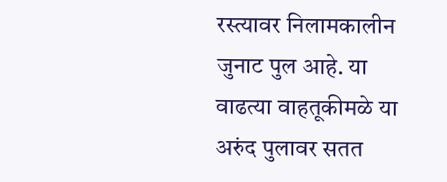रस्त्यावर निलामकालीन जुनाट पुल आहे. या वाढत्या वाहतूकीमळे या अरुंद पुलावर सतत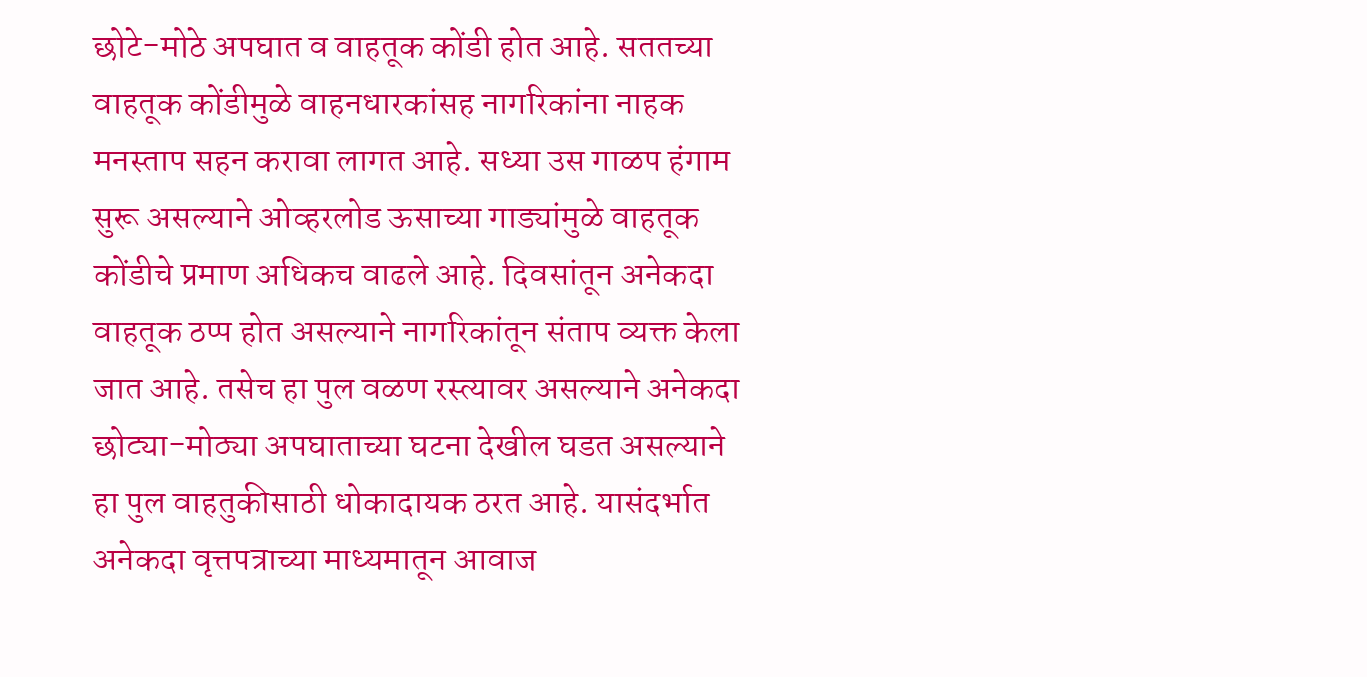छोटे-मोठे अपघात व वाहतूक कोंडी होत आहे. सततच्या वाहतूक कोंडीमुळे वाहनधारकांसह नागरिकांना नाहक मनस्ताप सहन करावा लागत आहे. सध्या उस गाळप हंगाम सुरू असल्याने ओव्हरलोड ऊसाच्या गाड्यांमुळे वाहतूक कोंडीचे प्रमाण अधिकच वाढले आहे. दिवसांतून अनेकदा वाहतूक ठप्प होत असल्याने नागरिकांतून संताप व्यक्त केला जात आहे. तसेच हा पुल वळण रस्त्यावर असल्याने अनेकदा छोट्या-मोठ्या अपघाताच्या घटना देखील घडत असल्याने हा पुल वाहतुकीसाठी धोकादायक ठरत आहे. यासंदर्भात अनेकदा वृत्तपत्राच्या माध्यमातून आवाज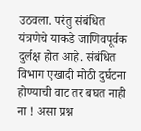उठवला. परंतु संबंधित यंत्रणेचे याकडे जाणिवपूर्वक दुर्लक्ष होत आहे. संबंधित विभाग एखादी मोठी दुर्घटना होण्याची वाट तर बघत नाही ना ! असा प्रश्न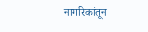नागरिकांतून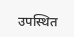उपस्थित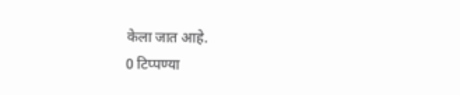केला जात आहे.
0 टिप्पण्या